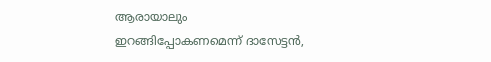ആരായാലും ഇറങ്ങിപ്പോകണമെന്ന് ദാസേട്ടന്‍,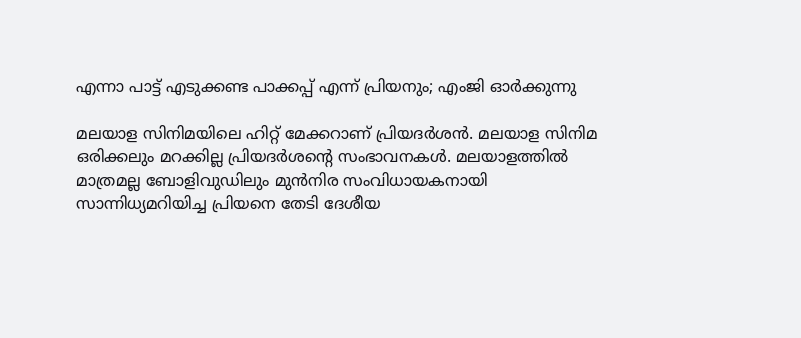എന്നാ പാട്ട് എടുക്കണ്ട പാക്കപ്പ് എന്ന് പ്രിയനും; എംജി ഓര്‍ക്കുന്നു

മലയാള സിനിമയിലെ ഹിറ്റ് മേക്കറാണ് പ്രിയദര്‍ശന്‍. മലയാള സിനിമ ഒരിക്കലും മറക്കില്ല പ്രിയദര്‍ശന്റെ സംഭാവനകള്‍. മലയാളത്തില്‍ മാത്രമല്ല ബോളിവുഡിലും മുന്‍നിര സംവിധായകനായി സാന്നിധ്യമറിയിച്ച പ്രിയനെ തേടി ദേശീയ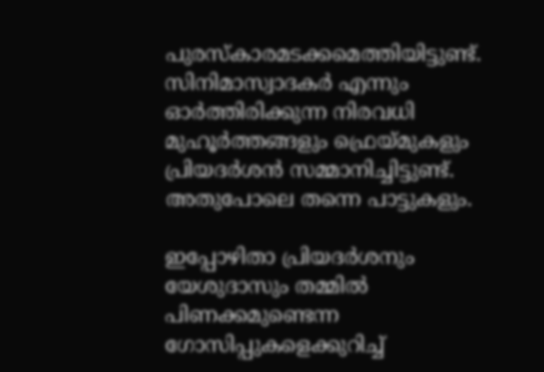പുരസ്‌കാരമടക്കമെത്തിയിട്ടുണ്ട്. സിനിമാസ്വാദകര്‍ എന്നും ഓര്‍ത്തിരിക്കുന്ന നിരവധി മുഹൂര്‍ത്തങ്ങളും ഫ്രെയ്മുകളും പ്രിയദര്‍ശന്‍ സമ്മാനിച്ചിട്ടുണ്ട്. അതുപോലെ തന്നെ പാട്ടുകളും.

ഇപ്പോഴിതാ പ്രിയദര്‍ശനും യേശുദാസും തമ്മില്‍ പിണക്കമുണ്ടെന്ന ഗോസിപ്പുകളെക്കുറിച്ച്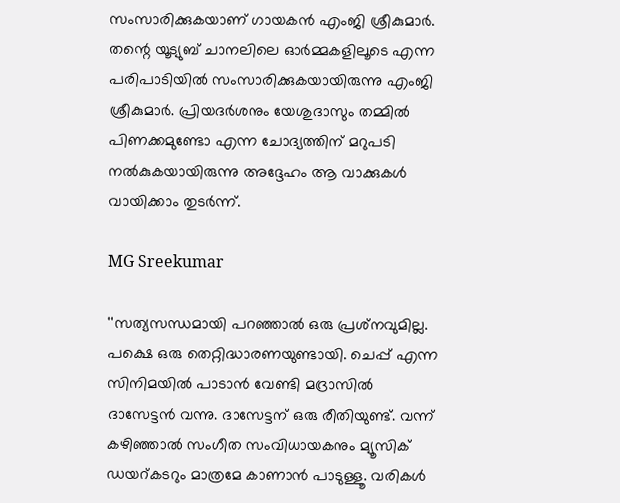സംസാരിക്കുകയാണ് ഗായകന്‍ എംജി ശ്രീകുമാര്‍. തന്റെ യൂട്യുബ് ചാനലിലെ ഓര്‍മ്മകളിലൂടെ എന്ന പരിപാടിയില്‍ സംസാരിക്കുകയായിരുന്നു എംജി ശ്രീകുമാര്‍. പ്രിയദര്‍ശനും യേശുദാസും തമ്മില്‍ പിണക്കമുണ്ടോ എന്ന ചോദ്യത്തിന് മറുപടി നല്‍കുകയായിരുന്നു അദ്ദേഹം ആ വാക്കുകള്‍ വായിക്കാം തുടര്‍ന്ന്.

MG Sreekumar

''സത്യസന്ധമായി പറഞ്ഞാല്‍ ഒരു പ്രശ്‌നവുമില്ല. പക്ഷെ ഒരു തെറ്റിദ്ധാരണയുണ്ടായി. ചെപ്പ് എന്ന സിനിമയില്‍ പാടാന്‍ വേണ്ടി മദ്രാസില്‍ ദാസേട്ടന്‍ വന്നു. ദാസേട്ടന് ഒരു രീതിയുണ്ട്. വന്ന് കഴിഞ്ഞാല്‍ സംഗീത സംവിധായകനും മ്യൂസിക് ഡയറ്കടറും മാത്രമേ കാണാന്‍ പാടുള്ളൂ. വരികള്‍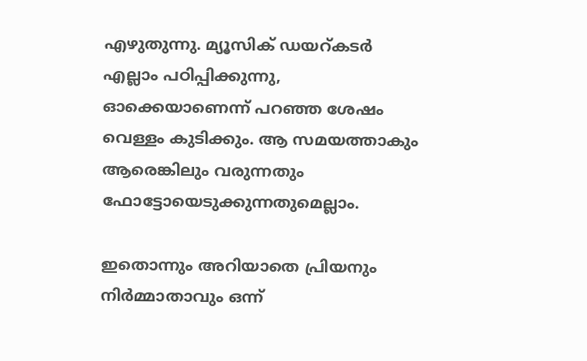എഴുതുന്നു. മ്യൂസിക് ഡയറ്കടര്‍ എല്ലാം പഠിപ്പിക്കുന്നു, ഓക്കെയാണെന്ന് പറഞ്ഞ ശേഷം വെള്ളം കുടിക്കും. ആ സമയത്താകും ആരെങ്കിലും വരുന്നതും ഫോട്ടോയെടുക്കുന്നതുമെല്ലാം.

ഇതൊന്നും അറിയാതെ പ്രിയനും നിര്‍മ്മാതാവും ഒന്ന്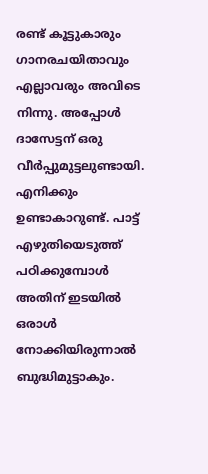രണ്ട് കൂട്ടുകാരും ഗാനരചയിതാവും എല്ലാവരും അവിടെ നിന്നു. അപ്പോള്‍ ദാസേട്ടന് ഒരു വീര്‍പ്പുമുട്ടലുണ്ടായി. എനിക്കും ഉണ്ടാകാറുണ്ട്. പാട്ട് എഴുതിയെടുത്ത് പഠിക്കുമ്പോള്‍ അതിന് ഇടയില്‍ ഒരാള്‍ നോക്കിയിരുന്നാല്‍ ബുദ്ധിമുട്ടാകും.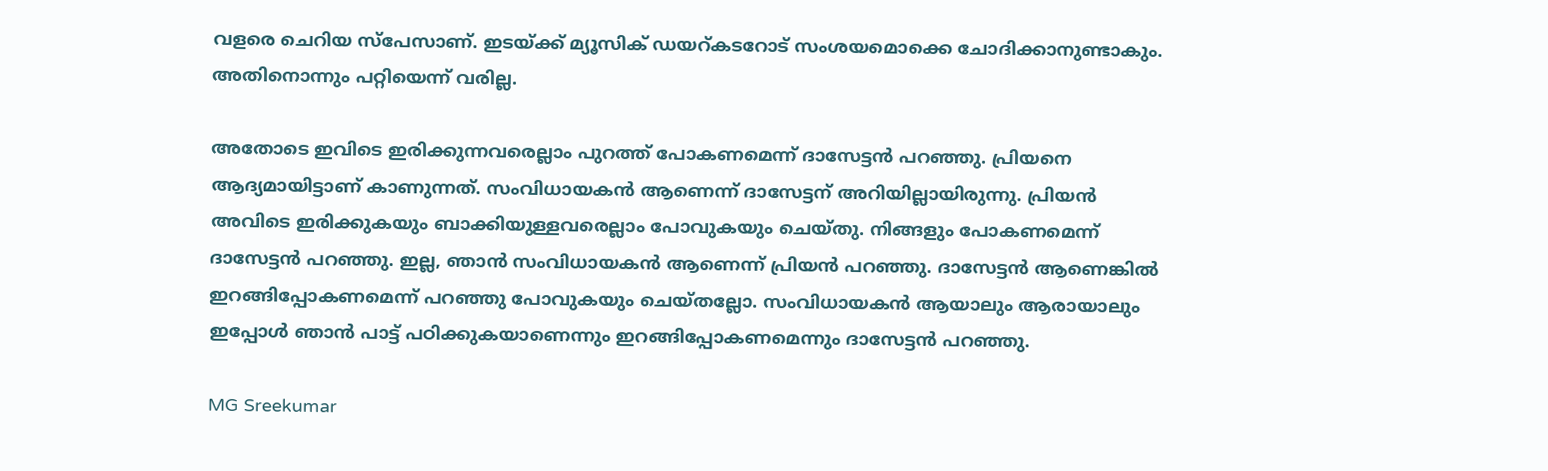വളരെ ചെറിയ സ്‌പേസാണ്. ഇടയ്ക്ക് മ്യൂസിക് ഡയറ്കടറോട് സംശയമൊക്കെ ചോദിക്കാനുണ്ടാകും. അതിനൊന്നും പറ്റിയെന്ന് വരില്ല.

അതോടെ ഇവിടെ ഇരിക്കുന്നവരെല്ലാം പുറത്ത് പോകണമെന്ന് ദാസേട്ടന്‍ പറഞ്ഞു. പ്രിയനെ ആദ്യമായിട്ടാണ് കാണുന്നത്. സംവിധായകന്‍ ആണെന്ന് ദാസേട്ടന് അറിയില്ലായിരുന്നു. പ്രിയന്‍ അവിടെ ഇരിക്കുകയും ബാക്കിയുള്ളവരെല്ലാം പോവുകയും ചെയ്തു. നിങ്ങളും പോകണമെന്ന് ദാസേട്ടന്‍ പറഞ്ഞു. ഇല്ല, ഞാന്‍ സംവിധായകന്‍ ആണെന്ന് പ്രിയന്‍ പറഞ്ഞു. ദാസേട്ടന്‍ ആണെങ്കില്‍ ഇറങ്ങിപ്പോകണമെന്ന് പറഞ്ഞു പോവുകയും ചെയ്തല്ലോ. സംവിധായകന്‍ ആയാലും ആരായാലും ഇപ്പോള്‍ ഞാന്‍ പാട്ട് പഠിക്കുകയാണെന്നും ഇറങ്ങിപ്പോകണമെന്നും ദാസേട്ടന്‍ പറഞ്ഞു.

MG Sreekumar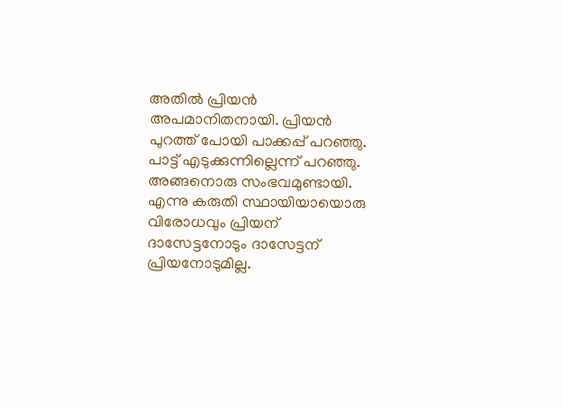അതില്‍ പ്രിയന്‍ അപമാനിതനായി. പ്രിയന്‍ പുറത്ത് പോയി പാക്കപ്പ് പറഞ്ഞു. പാട്ട് എടുക്കുന്നില്ലെന്ന് പറഞ്ഞു. അങ്ങനൊരു സംഭവമുണ്ടായി. എന്നു കരുതി സ്ഥായിയായൊരു വിരോധവും പ്രിയന് ദാസേട്ടനോടും ദാസേട്ടന് പ്രിയനോടുമില്ല.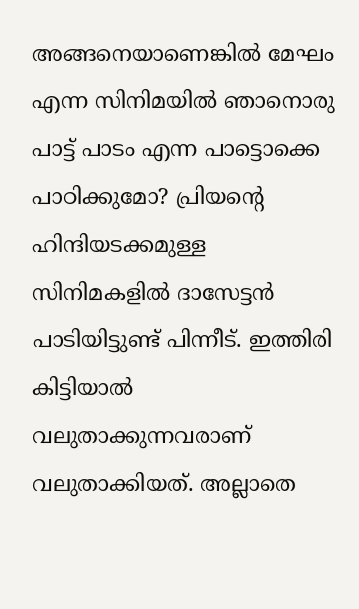അങ്ങനെയാണെങ്കില്‍ മേഘം എന്ന സിനിമയില്‍ ഞാനൊരു പാട്ട് പാടം എന്ന പാട്ടൊക്കെ പാഠിക്കുമോ? പ്രിയന്റെ ഹിന്ദിയടക്കമുള്ള സിനിമകളില്‍ ദാസേട്ടന്‍ പാടിയിട്ടുണ്ട് പിന്നീട്. ഇത്തിരി കിട്ടിയാല്‍ വലുതാക്കുന്നവരാണ് വലുതാക്കിയത്. അല്ലാതെ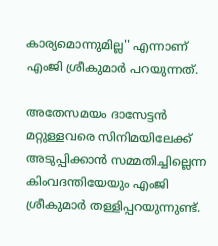കാര്യമൊന്നുമില്ല'' എന്നാണ് എംജി ശ്രീകുമാര്‍ പറയുന്നത്.

അതേസമയം ദാസേട്ടന്‍ മറ്റുള്ളവരെ സിനിമയിലേക്ക് അടുപ്പിക്കാന്‍ സമ്മതിച്ചില്ലെന്ന കിംവദന്തിയേയും എംജി ശ്രീകുമാര്‍ തള്ളിപ്പറയുന്നുണ്ട്.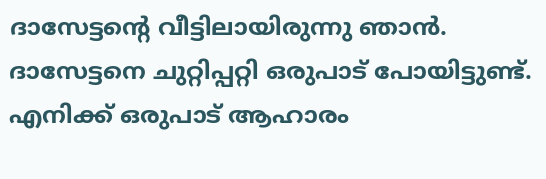ദാസേട്ടന്റെ വീട്ടിലായിരുന്നു ഞാന്‍. ദാസേട്ടനെ ചുറ്റിപ്പറ്റി ഒരുപാട് പോയിട്ടുണ്ട്. എനിക്ക് ഒരുപാട് ആഹാരം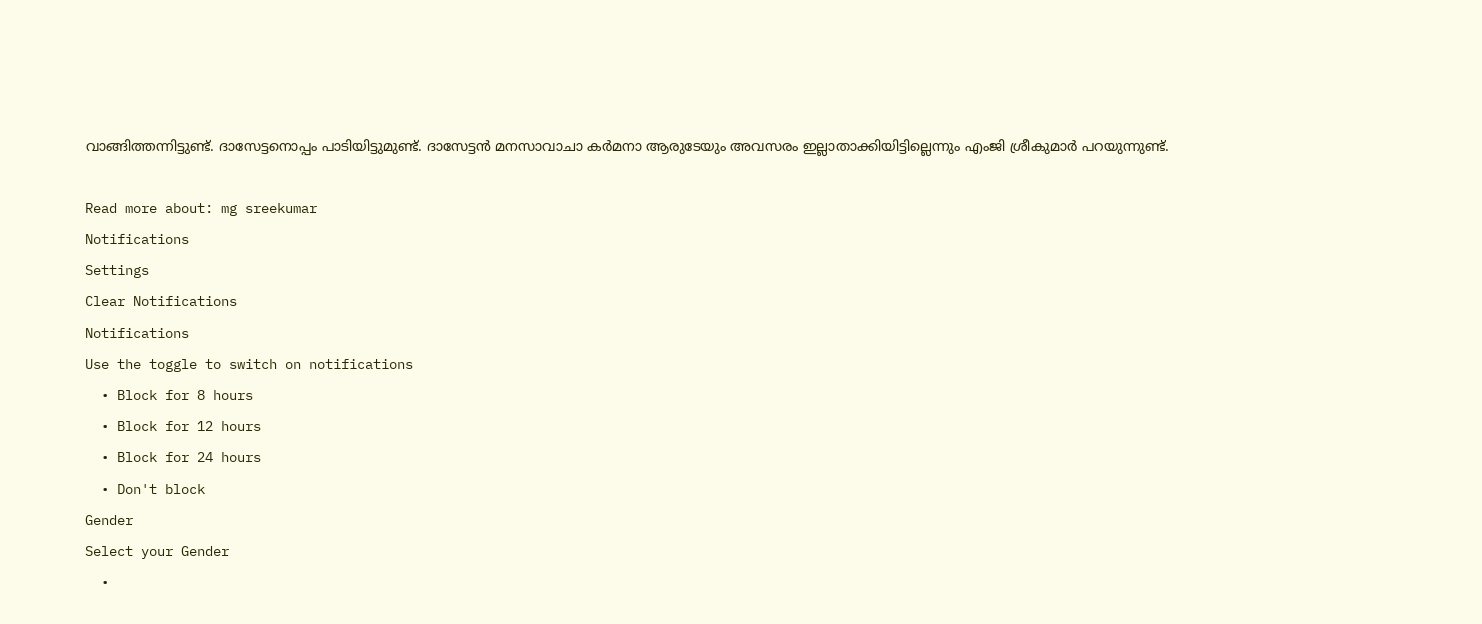വാങ്ങിത്തന്നിട്ടുണ്ട്. ദാസേട്ടനൊപ്പം പാടിയിട്ടുമുണ്ട്. ദാസേട്ടന്‍ മനസാവാചാ കര്‍മനാ ആരുടേയും അവസരം ഇല്ലാതാക്കിയിട്ടില്ലെന്നും എംജി ശ്രീകുമാര്‍ പറയുന്നുണ്ട്.

Read more about: mg sreekumar
Notifications
Settings
Clear Notifications
Notifications
Use the toggle to switch on notifications
  • Block for 8 hours
  • Block for 12 hours
  • Block for 24 hours
  • Don't block
Gender
Select your Gender
  •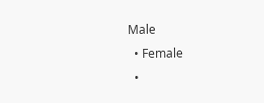Male
  • Female
  •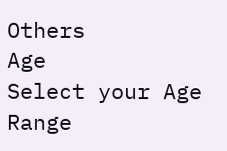Others
Age
Select your Age Range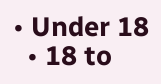• Under 18
  • 18 to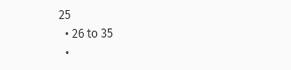25
  • 26 to 35
  •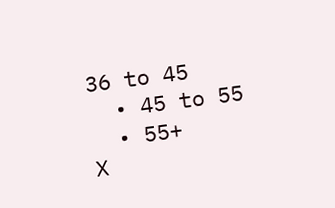36 to 45
  • 45 to 55
  • 55+
X